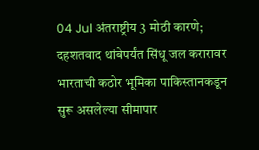04 Jul अंतराष्ट्रीय 3 मोठी कारणे; दहशतवाद थांबेपर्यंत सिंधू जल करारावर भारताची कठोर भूमिका पाकिस्तानकडून सुरू असलेल्या सीमापार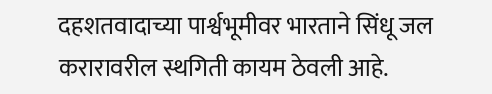दहशतवादाच्या पार्श्वभूमीवर भारताने सिंधू जल करारावरील स्थगिती कायम ठेवली आहे.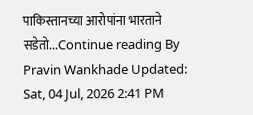पाकिस्तानच्या आरोपांना भारताने सडेतो...Continue reading By Pravin Wankhade Updated: Sat, 04 Jul, 2026 2:41 PM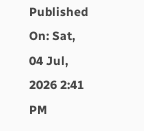Published On: Sat, 04 Jul, 2026 2:41 PM